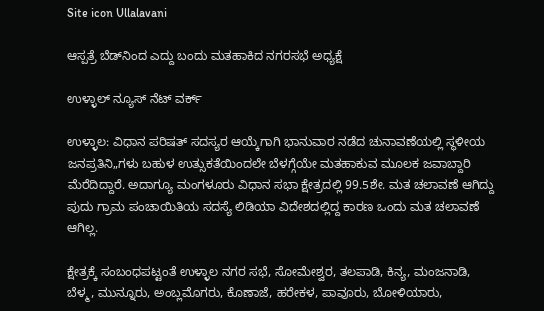Site icon Ullalavani

ಆಸ್ಪತ್ರೆ ಬೆಡ್‍ನಿಂದ ಎದ್ದು ಬಂದು ಮತಹಾಕಿದ ನಗರಸಭೆ ಅಧ್ಯಕ್ಷೆ

ಉಳ್ಳಾಲ್ ನ್ಯೂಸ್ ನೆಟ್ ವರ್ಕ್

ಉಳ್ಳಾಲ: ವಿಧಾನ ಪರಿಷತ್ ಸದಸ್ಯರ ಆಯ್ಕೆಗಾಗಿ ಭಾನುವಾರ ನಡೆದ ಚುನಾವಣೆಯಲ್ಲಿ ಸ್ಥಳೀಯ ಜನಪ್ರತಿನಿ„ಗಳು ಬಹುಳ ಉತ್ಸುಕತೆಯಿಂದಲೇ ಬೆಳಗ್ಗೆಯೇ ಮತಹಾಕುವ ಮೂಲಕ ಜವಾಬ್ದಾರಿ ಮೆರೆದಿದ್ದಾರೆ. ಅದಾಗ್ಯೂ ಮಂಗಳೂರು ವಿಧಾನ ಸಭಾ ಕ್ಷೇತ್ರದಲ್ಲಿ 99.5ಶೇ. ಮತ ಚಲಾವಣೆ ಆಗಿದ್ದು ಪುದು ಗ್ರಾಮ ಪಂಚಾಯಿತಿಯ ಸದಸ್ಯೆ ಲಿಡಿಯಾ ವಿದೇಶದಲ್ಲಿದ್ದ ಕಾರಣ ಒಂದು ಮತ ಚಲಾವಣೆ ಆಗಿಲ್ಲ.

ಕ್ಷೇತ್ರಕ್ಕೆ ಸಂಬಂಧಪಟ್ಟಂತೆ ಉಳ್ಳಾಲ ನಗರ ಸಭೆ, ಸೋಮೇಶ್ವರ, ತಲಪಾಡಿ, ಕಿನ್ಯ, ಮಂಜನಾಡಿ, ಬೆಳ್ಮ, ಮುನ್ನೂರು, ಅಂಬ್ಲಮೊಗರು, ಕೊಣಾಜೆ, ಹರೇಕಳ, ಪಾವೂರು, ಬೋಳಿಯಾರು,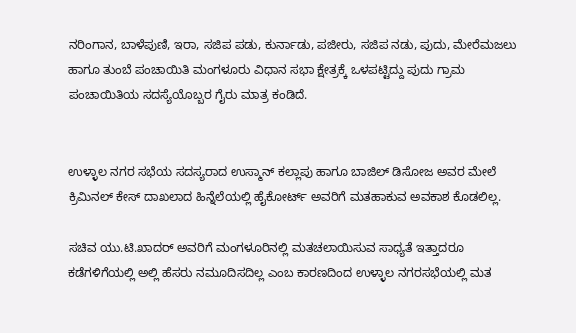ನರಿಂಗಾನ, ಬಾಳೆಪುಣಿ, ಇರಾ, ಸಜಿಪ ಪಡು, ಕುರ್ನಾಡು, ಪಜೀರು, ಸಜಿಪ ನಡು, ಪುದು, ಮೇರೆಮಜಲು ಹಾಗೂ ತುಂಬೆ ಪಂಚಾಯಿತಿ ಮಂಗಳೂರು ವಿಧಾನ ಸಭಾ ಕ್ಷೇತ್ರಕ್ಕೆ ಒಳಪಟ್ಟಿದ್ದು ಪುದು ಗ್ರಾಮ ಪಂಚಾಯಿತಿಯ ಸದಸ್ಯೆಯೊಬ್ಬರ ಗೈರು ಮಾತ್ರ ಕಂಡಿದೆ.


ಉಳ್ಳಾಲ ನಗರ ಸಭೆಯ ಸದಸ್ಯರಾದ ಉಸ್ಮಾನ್ ಕಲ್ಲಾಪು ಹಾಗೂ ಬಾಜಿಲ್ ಡಿಸೋಜ ಅವರ ಮೇಲೆ ಕ್ರಿಮಿನಲ್ ಕೇಸ್ ದಾಖಲಾದ ಹಿನ್ನೆಲೆಯಲ್ಲಿ ಹೈಕೋರ್ಟ್ ಅವರಿಗೆ ಮತಹಾಕುವ ಅವಕಾಶ ಕೊಡಲಿಲ್ಲ.

ಸಚಿವ ಯು.ಟಿ.ಖಾದರ್ ಅವರಿಗೆ ಮಂಗಳೂರಿನಲ್ಲಿ ಮತಚಲಾಯಿಸುವ ಸಾಧ್ಯತೆ ಇತ್ತಾದರೂ ಕಡೆಗಳಿಗೆಯಲ್ಲಿ ಅಲ್ಲಿ ಹೆಸರು ನಮೂದಿಸದಿಲ್ಲ ಎಂಬ ಕಾರಣದಿಂದ ಉಳ್ಳಾಲ ನಗರಸಭೆಯಲ್ಲಿ ಮತ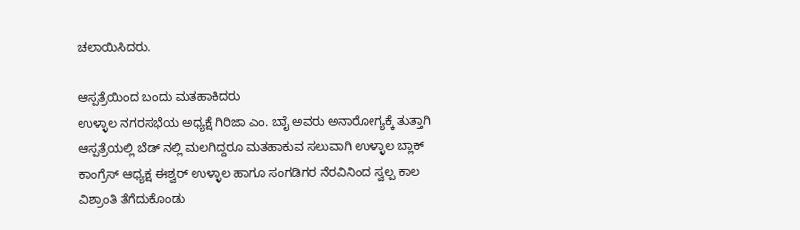ಚಲಾಯಿಸಿದರು.

ಆಸ್ಪತ್ರೆಯಿಂದ ಬಂದು ಮತಹಾಕಿದರು
ಉಳ್ಳಾಲ ನಗರಸಭೆಯ ಅಧ್ಯಕ್ಷೆ ಗಿರಿಜಾ ಎಂ. ಬಾೈ ಅವರು ಅನಾರೋಗ್ಯಕ್ಕೆ ತುತ್ತಾಗಿ ಆಸ್ಪತ್ರೆಯಲ್ಲಿ ಬೆಡ್ ನಲ್ಲಿ ಮಲಗಿದ್ದರೂ ಮತಹಾಕುವ ಸಲುವಾಗಿ ಉಳ್ಳಾಲ ಬ್ಲಾಕ್ ಕಾಂಗ್ರೆಸ್ ಆಧ್ಯಕ್ಷ ಈಶ್ವರ್ ಉಳ್ಳಾಲ ಹಾಗೂ ಸಂಗಡಿಗರ ನೆರವಿನಿಂದ ಸ್ವಲ್ಪ ಕಾಲ ವಿಶ್ರಾಂತಿ ತೆಗೆದುಕೊಂಡು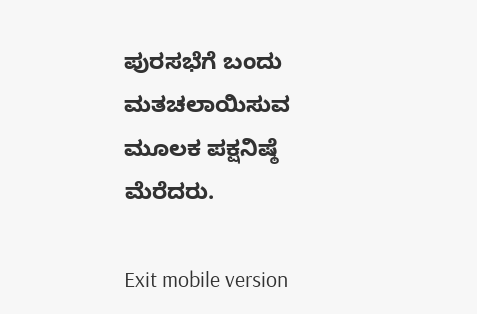ಪುರಸಭೆಗೆ ಬಂದು ಮತಚಲಾಯಿಸುವ ಮೂಲಕ ಪಕ್ಷನಿಷ್ಠೆ ಮೆರೆದರು.

Exit mobile version